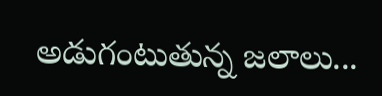అడుగంటుతున్న జలాలు...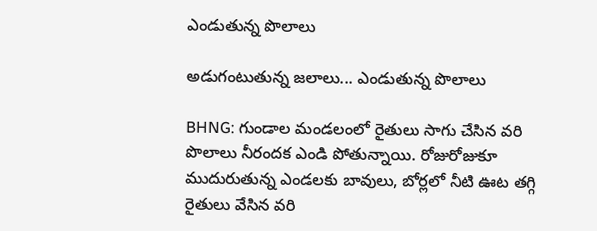ఎండుతున్న పొలాలు

అడుగంటుతున్న జలాలు... ఎండుతున్న పొలాలు

BHNG: గుండాల మండలంలో రైతులు సాగు చేసిన వరి పొలాలు నీరందక ఎండి పోతున్నాయి. రోజురోజుకూ ముదురుతున్న ఎండలకు బావులు, బోర్లలో నీటి ఊట తగ్గి రైతులు వేసిన వరి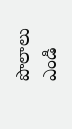పొలాలు ఎండి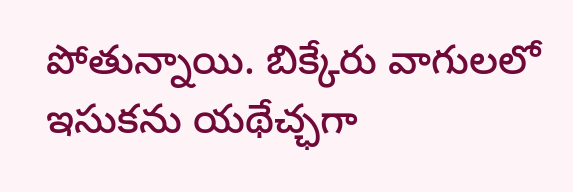పోతున్నాయి. బిక్కేరు వాగులలో ఇసుకను యథేచ్ఛగా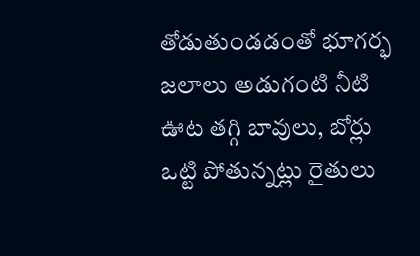తోడుతుండడంతో భూగర్భ జలాలు అడుగంటి నీటి ఊట తగ్గి బావులు, బోర్లు ఒట్టి పోతున్నట్లు రైతులు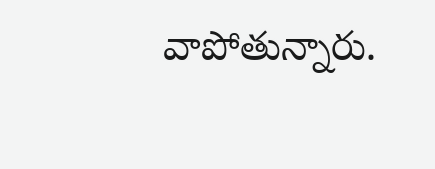వాపోతున్నారు.